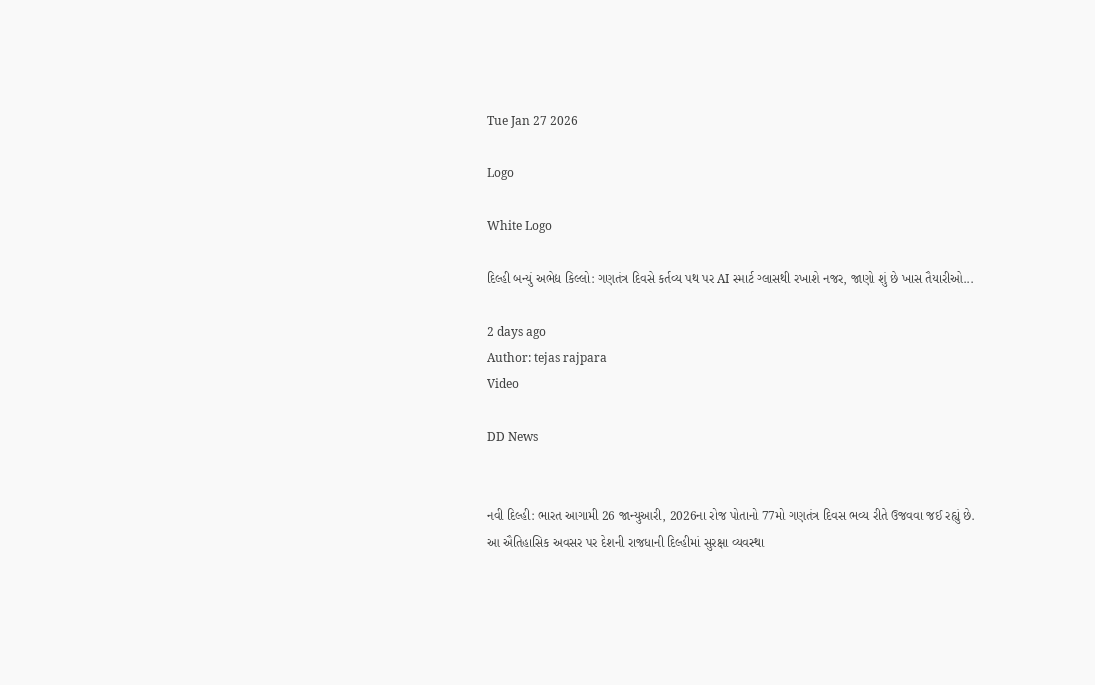Tue Jan 27 2026

Logo

White Logo

દિલ્હી બન્યું અભેદ્ય કિલ્લો: ગણતંત્ર દિવસે કર્તવ્ય પથ પર AI સ્માર્ટ ગ્લાસથી રખાશે નજર, જાણો શું છે ખાસ તૈયારીઓ...

2 days ago
Author: tejas rajpara
Video

DD News


નવી દિલ્હી: ભારત આગામી 26 જાન્યુઆરી, 2026ના રોજ પોતાનો 77મો ગણતંત્ર દિવસ ભવ્ય રીતે ઉજવવા જઈ રહ્યું છે. આ ઐતિહાસિક અવસર પર દેશની રાજધાની દિલ્હીમાં સુરક્ષા વ્યવસ્થા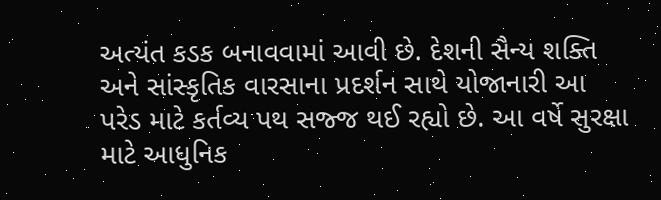અત્યંત કડક બનાવવામાં આવી છે. દેશની સૈન્ય શક્તિ અને સાંસ્કૃતિક વારસાના પ્રદર્શન સાથે યોજાનારી આ પરેડ માટે કર્તવ્ય પથ સજ્જ થઈ રહ્યો છે. આ વર્ષે સુરક્ષા માટે આધુનિક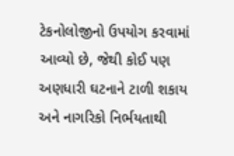ટેકનોલોજીનો ઉપયોગ કરવામાં આવ્યો છે, જેથી કોઈ પણ અણધારી ઘટનાને ટાળી શકાય અને નાગરિકો નિર્ભયતાથી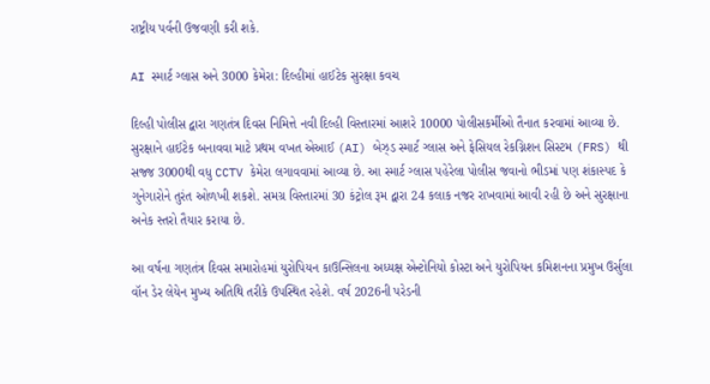રાષ્ટ્રીય પર્વની ઉજવણી કરી શકે.

AI સ્માર્ટ ગ્લાસ અને 3000 કેમેરા: દિલ્હીમાં હાઈટેક સુરક્ષા કવચ

દિલ્હી પોલીસ દ્વારા ગણતંત્ર દિવસ નિમિત્તે નવી દિલ્હી વિસ્તારમાં આશરે 10000 પોલીસકર્મીઓ તૈનાત કરવામાં આવ્યા છે. સુરક્ષાને હાઈટેક બનાવવા માટે પ્રથમ વખત એઆઈ (AI) બેઝ્ડ સ્માર્ટ ગ્લાસ અને ફેસિયલ રેકગ્નિશન સિસ્ટમ (FRS) થી સજ્જ 3000થી વધુ CCTV કેમેરા લગાવવામાં આવ્યા છે. આ સ્માર્ટ ગ્લાસ પહેરેલા પોલીસ જવાનો ભીડમાં પણ શંકાસ્પદ કે ગુનેગારોને તુરંત ઓળખી શકશે. સમગ્ર વિસ્તારમાં 30 કંટ્રોલ રૂમ દ્વારા 24 કલાક નજર રાખવામાં આવી રહી છે અને સુરક્ષાના અનેક સ્તરો તૈયાર કરાયા છે.

આ વર્ષના ગણતંત્ર દિવસ સમારોહમાં યુરોપિયન કાઉન્સિલના અધ્યક્ષ એન્ટોનિયો કોસ્ટા અને યુરોપિયન કમિશનના પ્રમુખ ઉર્સુલા વૉન ડેર લેયેન મુખ્ય અતિથિ તરીકે ઉપસ્થિત રહેશે. વર્ષ 2026ની પરેડની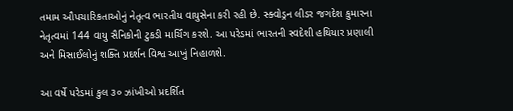તમામ ઔપચારિકતાઓનું નેતૃત્વ ભારતીય વાયુસેના કરી રહી છે. સ્ક્વોડ્રન લીડર જગદેશ કુમારના નેતૃત્વમાં 144 વાયુ સૈનિકોની ટુકડી માર્ચિંગ કરશે. આ પરેડમાં ભારતની સ્વદેશી હથિયાર પ્રણાલી અને મિસાઈલોનું શક્તિ પ્રદર્શન વિશ્વ આખું નિહાળશે.

આ વર્ષે પરેડમાં કુલ ૩૦ ઝાંખીઓ પ્રદર્શિત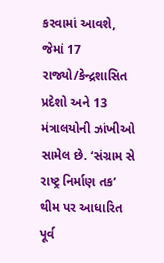કરવામાં આવશે, જેમાં 17 રાજ્યો/કેન્દ્રશાસિત પ્રદેશો અને 13 મંત્રાલયોની ઝાંખીઓ સામેલ છે. ‘સંગ્રામ સે રાષ્ટ્ર નિર્માણ તક’ થીમ પર આધારિત પૂર્વ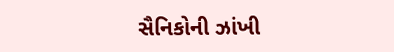સૈનિકોની ઝાંખી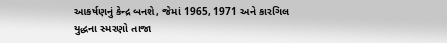આકર્ષણનું કેન્દ્ર બનશે, જેમાં 1965, 1971 અને કારગિલ યુદ્ધના સ્મરણો તાજા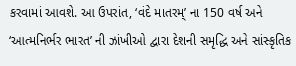કરવામાં આવશે. આ ઉપરાંત, ‘વંદે માતરમ્’ ના 150 વર્ષ અને ‘આત્મનિર્ભર ભારત’ ની ઝાંખીઓ દ્વારા દેશની સમૃદ્ધિ અને સાંસ્કૃતિક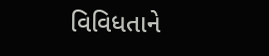વિવિધતાને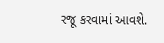રજૂ કરવામાં આવશે.